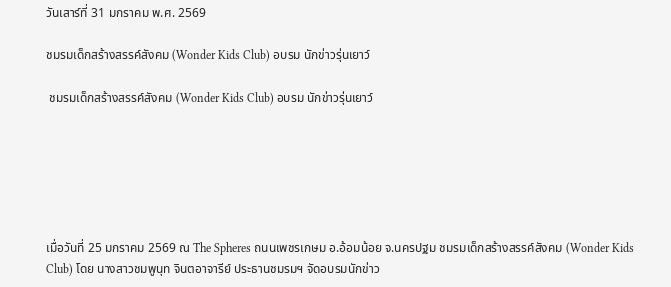วันเสาร์ที่ 31 มกราคม พ.ศ. 2569

ชมรมเด็กสร้างสรรค์สังคม (Wonder Kids Club) อบรม นักข่าวรุ่นเยาว์

 ชมรมเด็กสร้างสรรค์สังคม (Wonder Kids Club) อบรม นักข่าวรุ่นเยาว์






เมื่อวันที่ 25 มกราคม 2569 ณ The Spheres ถนนเพชรเกษม อ.อ้อมน้อย จ.นครปฐม ชมรมเด็กสร้างสรรค์สังคม (Wonder Kids Club) โดย นางสาวชมพูนุท จินตอาจารีย์ ประธานชมรมฯ จัดอบรมนักข่าว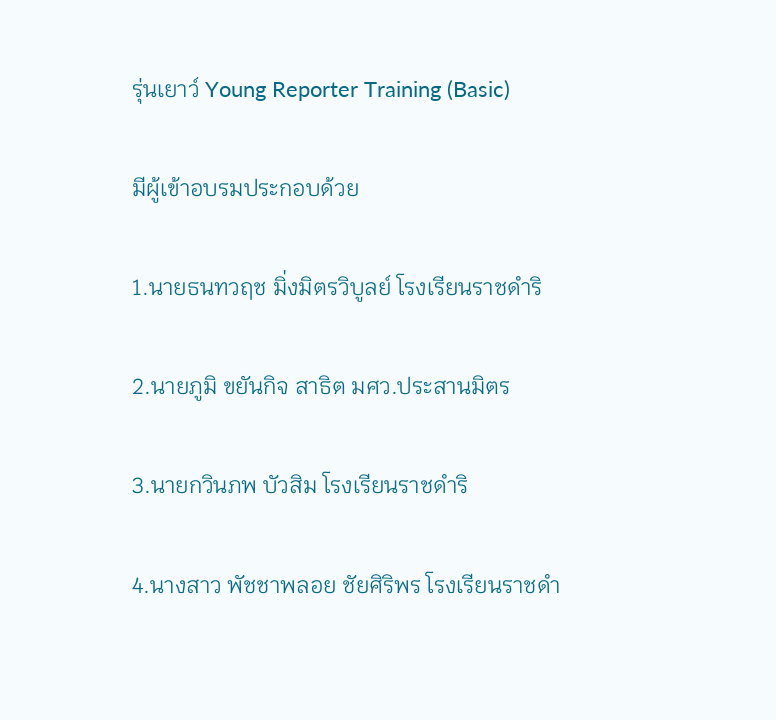รุ่นเยาว์ Young Reporter Training (Basic)

มีผู้เข้าอบรมประกอบด้วย

1.นายธนทวฤช มิ่งมิตรวิบูลย์ โรงเรียนราชดำริ

2.นายภูมิ ขยันกิจ สาธิต มศว.ประสานมิตร

3.นายกวินภพ บัวสิม โรงเรียนราชดําริ

4.นางสาว พัชชาพลอย ชัยศิริพร โรงเรียนราชดำ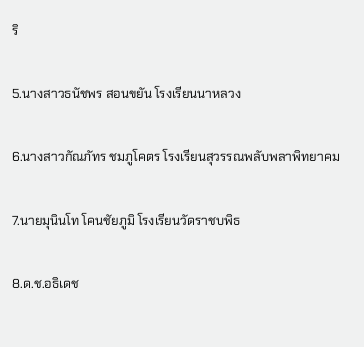ริ

5.นางสาวธนัชพร สอนขยัน โรงเรียนนาหลวง

6.นางสาวกัณภัทร ชมภูโคตร โรงเรียนสุวรรณพลับพลาพิทยาคม

7.นายมุนินโท โคนชัยภูมิ โรงเรียนวัดราชบพิธ

8.ด.ช.อธิเดช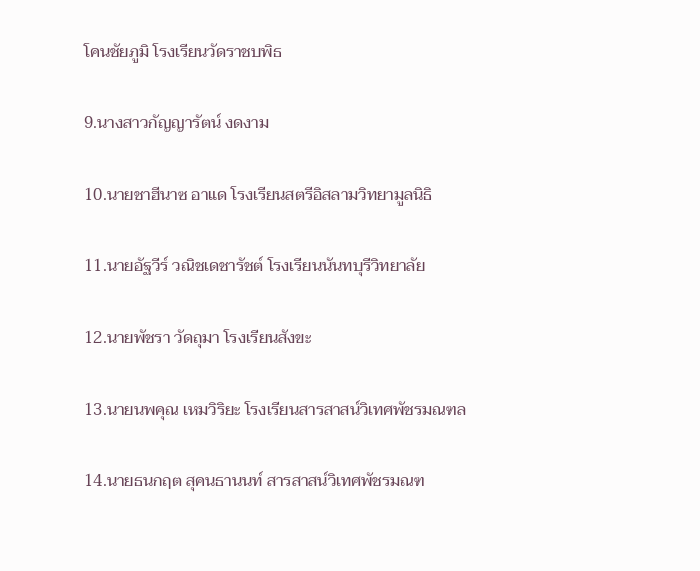โคนชัยภูมิ โรงเรียนวัดราชบพิธ

9.นางสาวกัญญารัตน์ งดงาม

10.นายชาฮีนาซ อาแด โรงเรียนสตรีอิสลามวิทยามูลนิธิ

11.นายอัฐวีร์ วณิชเดชารัชต์ โรงเรียนนันทบุรีวิทยาลัย

12.นายพัชรา วัดถุมา โรงเรียนสังขะ

13.นายนพคุณ เหมวิริยะ โรงเรียนสารสาสน์วิเทศพัชรมณฑล

14.นายธนกฤต สุคนธานนท์ สารสาสน์วิเทศพัชรมณฑ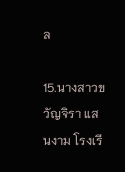ล

15.นางสาวขวัญจิรา แสนงาม โรงเรี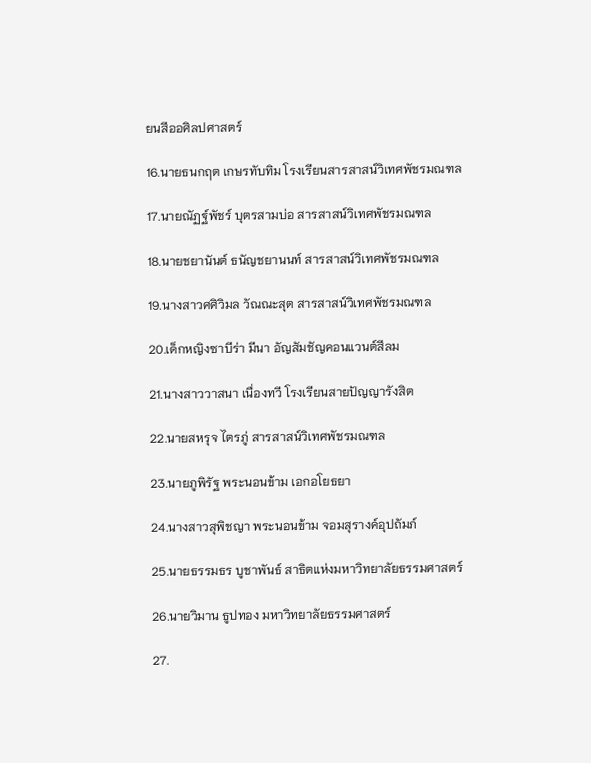ยนสีออศิลปศาสตร์

16.นายธนกฤต เกษรทับทิม โรงเรียนสารสาสน์วิเทศพัชรมณฑล

17.นายณัฏฐ์พัชร์ บุตรสามบ่อ สารสาสน์วิเทศพัชรมณฑล

18.นายชยานันต์ ธนัญชยานนท์ สารสาสน์วิเทศพัชรมณฑล

19.นางสาวศศิวิมล วัณณะสุต สารสาสน์วิเทศพัชรมณฑล

20.เด็กหญิงซาบีร่า มีนา อัญสัมชัญคอนแวนต์สีลม

21.นางสาววาสนา เนื่องทวี โรงเรียนสายปัญญารังสิต

22.นายสหรุจ ไตรภู่ สารสาสน์วิเทศพัชรมณฑล

23.นายภูพิรัฐ พระนอนข้าม เอกอโยธยา

24.นางสาวสุพิชญา พระนอนข้าม จอมสุรางค์อุปถัมภ์

25.นายธรรมธร บูชาพันธ์ สาธิตแห่งมหาวิทยาลัยธรรมศาสตร์

26.นายวิมาน ธูปทอง มหาวิทยาลัยธรรมศาสตร์

27.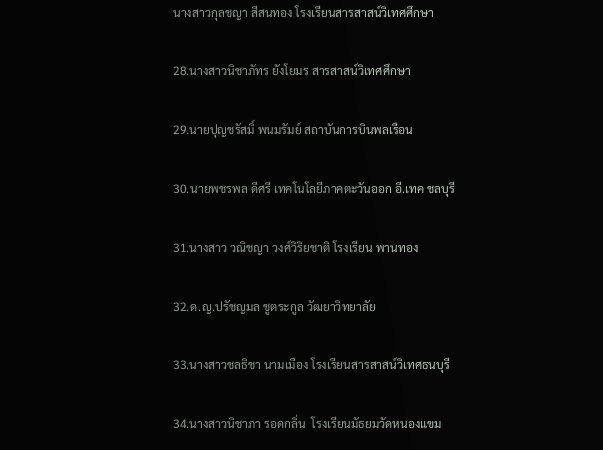นางสาวกุลชญา สีสนทอง โรงเรียนสารสาสน์วิเทศศึกษา

28.นางสาวนิชาภัทร ยังโยมร สารสาสน์วิเทศศึกษา

29.นายปุญชรัสมิ์ พนมรัมย์ สถาบันการบินพลเรือน

30.นายพชรพล ดีศรี เทคโนโลยีภาคตะวันออก อี.เทค ชลบุรี

31.นางสาว วณิชญา วงศ์วิริยชาติ โรงเรียน พานทอง

32.ด.ญ.ปรัชญมล ชูตระกูล วัฒยาวิทยาลัย

33.นางสาวชลธิชา นามเมือง โรงเรียนสารสาสน์วิเทศธนบุรี

34.นางสาวนิชาภา รอดกลิ่น  โรงเรียนมัธยมวัดหนองแขม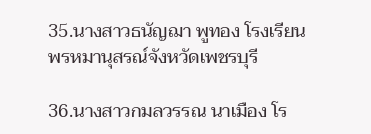35.นางสาวธนัญฌา พูทอง โรงเรียนพรหมานุสรณ์จังหวัดเพชรบุรี

36.นางสาวกมลวรรณ นาเมือง โร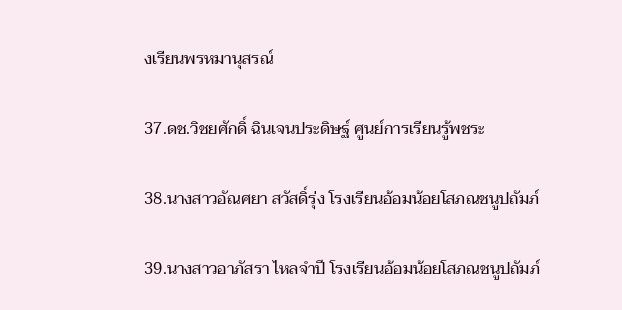งเรียนพรหมานุสรณ์

37.ดช.วิชยศักดิ์ ฉินเจนประดิษฐ์ ศูนย์การเรียนรู้พชระ

38.นางสาวอัณศยา สวัสดิ์รุ่ง โรงเรียนอ้อมน้อยโสภณชนูปถัมภ์

39.นางสาวอาภัสรา ไหลจำปี โรงเรียนอ้อมน้อยโสภณชนูปถัมภ์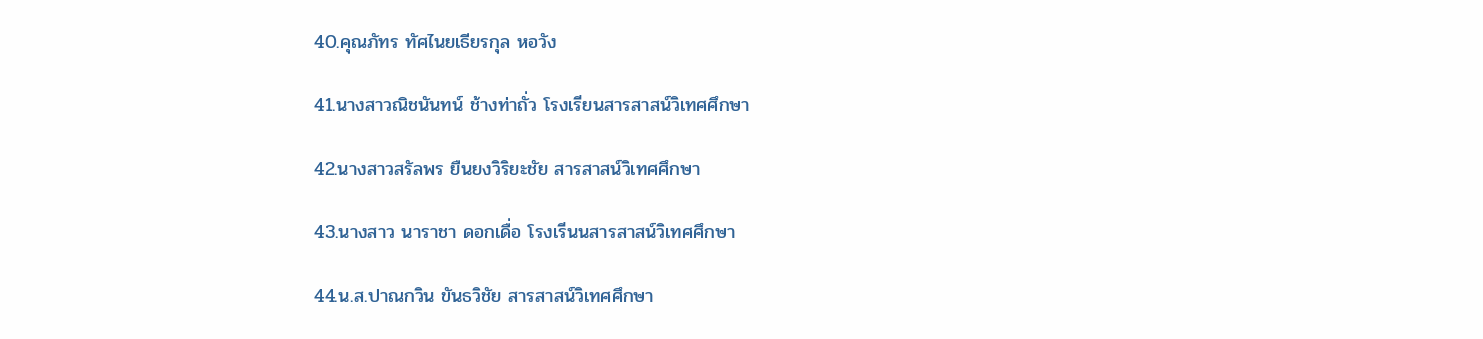40.คุณภัทร ทัศไนยเธียรกุล หอวัง

41.นางสาวณิชนันทน์ ช้างท่าถั่ว โรงเรียนสารสาสน์วิเทศศึกษา

42.นางสาวสรัลพร ยืนยงวิริยะชัย สารสาสน์วิเทศศึกษา

43.นางสาว นาราชา ดอกเดื่อ โรงเรีนนสารสาสน์วิเทศศึกษา

44.น.ส.ปาณกวิน ขันธวิชัย สารสาสน์วิเทศศึกษา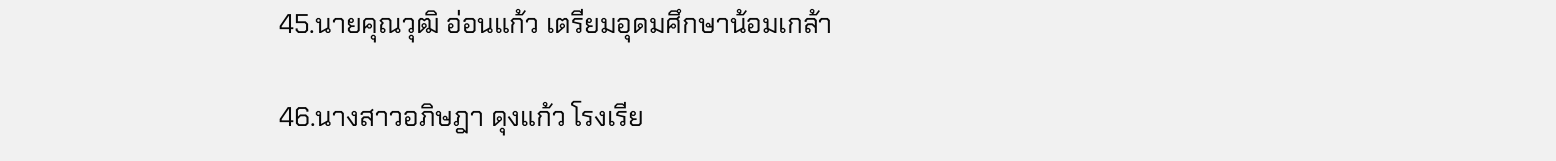45.นายคุณวุฒิ อ่อนแก้ว เตรียมอุดมศึกษาน้อมเกล้า

46.นางสาวอภิษฎา ดุงแก้ว โรงเรีย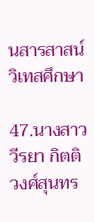นสารสาสน์วิเทสศึกษา

47.นางสาววีรยา กิตติวงศ์สุนทร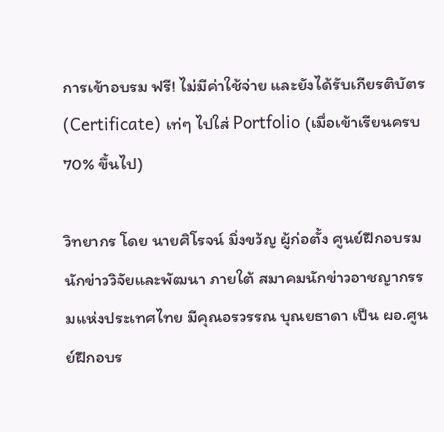การเข้าอบรม ฟรี! ไม่มีค่าใช้จ่าย และยังได้รับเกียรติบัตร (Certificate) เท่ๆ ไปใส่ Portfolio (เมื่อเข้าเรียนครบ 70% ขึ้นไป)

วิทยากร โดย นายศิโรจน์ มิ่งขว้ญ ผู้ก่อตั้ง ศูนย์ฝึกอบรมนักข่าววิจัยและพัฒนา ภายใต้ สมาคมนักข่าวอาชญากรรมแห่งประเทศไทย มีคุณอรวรรณ บุณยธาดา เป็น ผอ.ศูนย์ฝึกอบร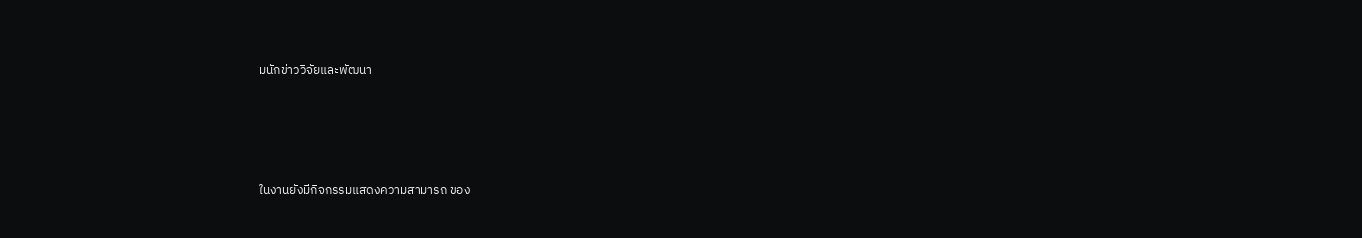มนักข่าววิจัยและพัฒนา




ในงานยังมีกิจกรรมแสดงความสามารถ ของ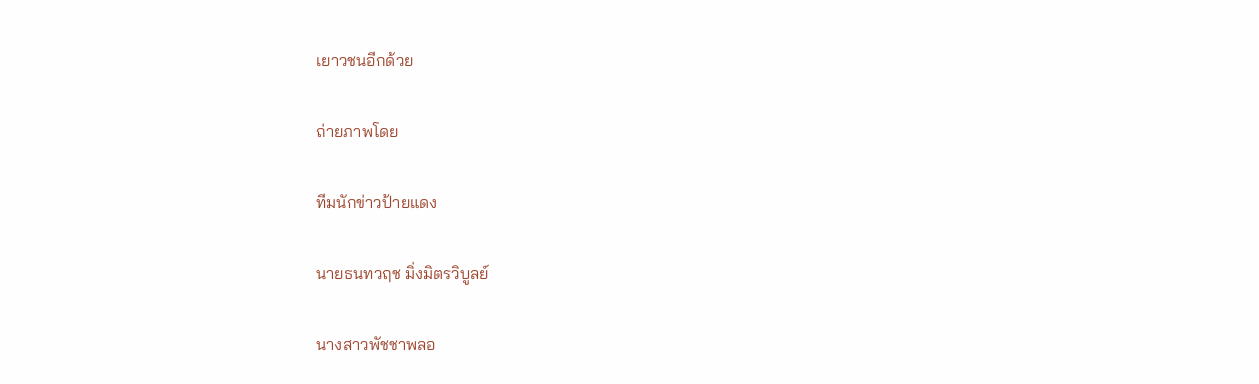เยาวชนอีกด้วย

ถ่ายภาพโดย

ทีมนักข่าวป้ายแดง

นายธนทวฤช มิ่งมิตรวิบูลย์

นางสาวพัชชาพลอ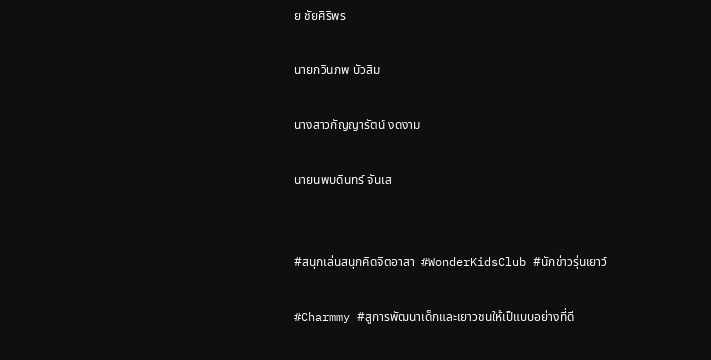ย ชัยศิริพร

นายกวินภพ บัวสิม

นางสาวกัญญารัตน์ งดงาม

นายนพบดินทร์ จันเส


#สนุกเล่นสนุกคิดจิตอาสา  #WonderKidsClub #นักข่าวรุ่นเยาว์

#Charmmy #สูการพัฒนาเด็กและเยาวชนให้เป็แบบอย่างที่ดี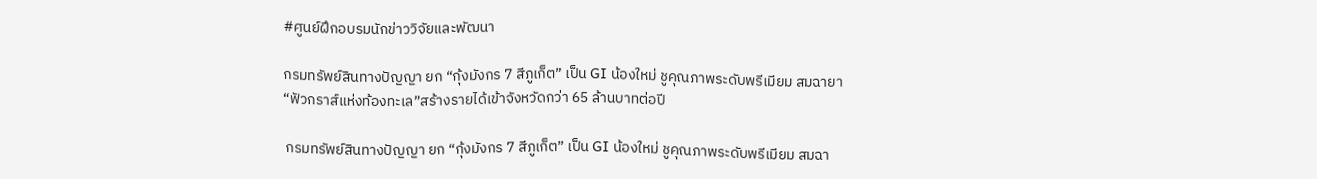#ศูนย์ฝึกอบรมนักข่าววิจัยและพัฒนา

กรมทรัพย์สินทางปัญญา ยก “กุ้งมังกร 7 สีภูเก็ต” เป็น GI น้องใหม่ ชูคุณภาพระดับพรีเมียม สมฉายา “ฟัวกราส์แห่งท้องทะเล”สร้างรายได้เข้าจังหวัดกว่า 65 ล้านบาทต่อปี

 กรมทรัพย์สินทางปัญญา ยก “กุ้งมังกร 7 สีภูเก็ต” เป็น GI น้องใหม่ ชูคุณภาพระดับพรีเมียม สมฉา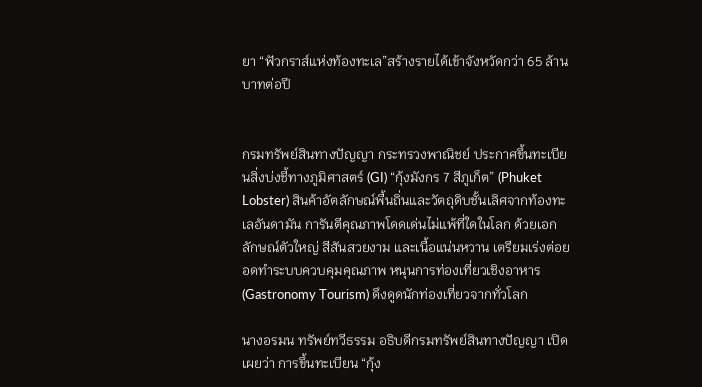ยา “ฟัวกราส์แห่งท้องทะเล”สร้างรายได้เข้าจังหวัดกว่า 65 ล้านบาทต่อปี


กรมทรัพย์สินทางปัญญา กระทรวงพาณิชย์ ประกาศขึ้นทะเบียนสิ่งบ่งชี้ทางภูมิศาสตร์ (GI) “กุ้งมังกร 7 สีภูเก็ต” (Phuket Lobster) สินค้าอัตลักษณ์พื้นถิ่นและวัตถุดิบชั้นเลิศจากท้องทะเลอันดามัน การันตีคุณภาพโดดเด่นไม่แพ้ที่ใดในโลก ด้วยเอกลักษณ์ตัวใหญ่ สีสันสวยงาม และเนื้อแน่นหวาน เตรียมเร่งต่อยอดทำระบบควบคุมคุณภาพ หนุนการท่องเที่ยวเชิงอาหาร (Gastronomy Tourism) ดึงดูดนักท่องเที่ยวจากทั่วโลก

นางอรมน ทรัพย์ทวีธรรม อธิบดีกรมทรัพย์สินทางปัญญา เปิดเผยว่า การขึ้นทะเบียน “กุ้ง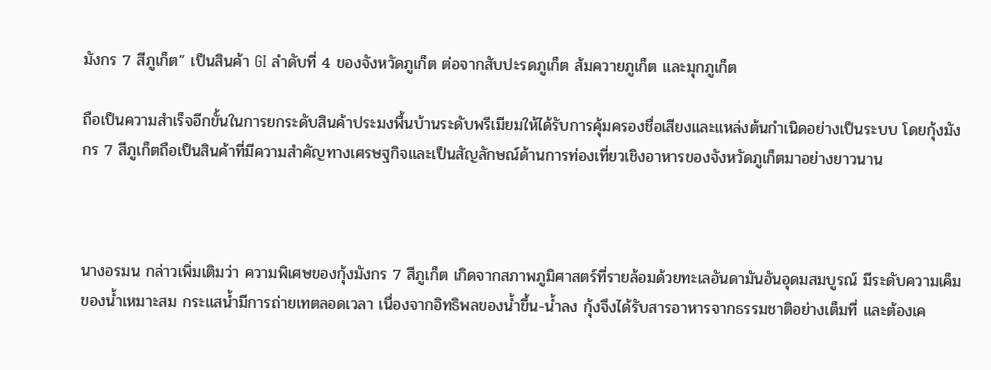มังกร 7 สีภูเก็ต” เป็นสินค้า GI ลำดับที่ 4 ของจังหวัดภูเก็ต ต่อจากสับปะรดภูเก็ต ส้มควายภูเก็ต และมุกภูเก็ต

ถือเป็นความสำเร็จอีกขั้นในการยกระดับสินค้าประมงพื้นบ้านระดับพรีเมียมให้ได้รับการคุ้มครองชื่อเสียงและแหล่งต้นกำเนิดอย่างเป็นระบบ โดยกุ้งมังกร 7 สีภูเก็ตถือเป็นสินค้าที่มีความสำคัญทางเศรษฐกิจและเป็นสัญลักษณ์ด้านการท่องเที่ยวเชิงอาหารของจังหวัดภูเก็ตมาอย่างยาวนาน



นางอรมน กล่าวเพิ่มเติมว่า ความพิเศษของกุ้งมังกร 7 สีภูเก็ต เกิดจากสภาพภูมิศาสตร์ที่รายล้อมด้วยทะเลอันดามันอันอุดมสมบูรณ์ มีระดับความเค็มของน้ำเหมาะสม กระแสน้ำมีการถ่ายเทตลอดเวลา เนื่องจากอิทธิพลของน้ำขึ้น-น้ำลง กุ้งจึงได้รับสารอาหารจากธรรมชาติอย่างเต็มที่ และต้องเค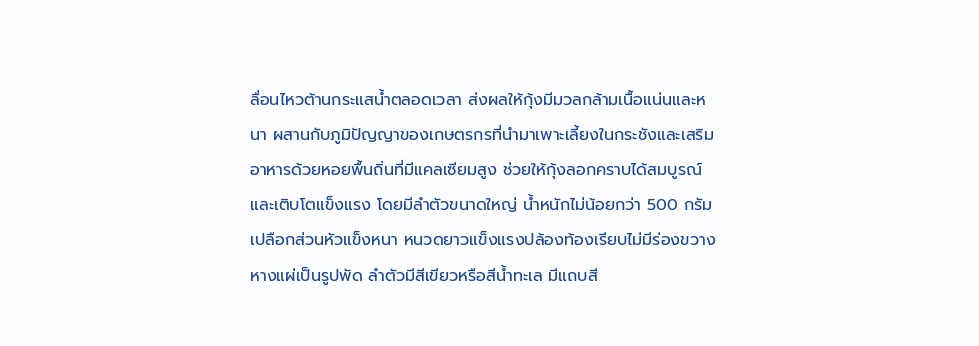ลื่อนไหวต้านกระแสน้ำตลอดเวลา ส่งผลให้กุ้งมีมวลกล้ามเนื้อแน่นและหนา ผสานกับภูมิปัญญาของเกษตรกรที่นำมาเพาะเลี้ยงในกระชังและเสริมอาหารด้วยหอยพื้นถิ่นที่มีแคลเซียมสูง ช่วยให้กุ้งลอกคราบได้สมบูรณ์และเติบโตแข็งแรง โดยมีลำตัวขนาดใหญ่ น้ำหนักไม่น้อยกว่า 500 กรัม เปลือกส่วนหัวแข็งหนา หนวดยาวแข็งแรงปล้องท้องเรียบไม่มีร่องขวาง หางแผ่เป็นรูปพัด ลำตัวมีสีเขียวหรือสีน้ำทะเล มีแถบสี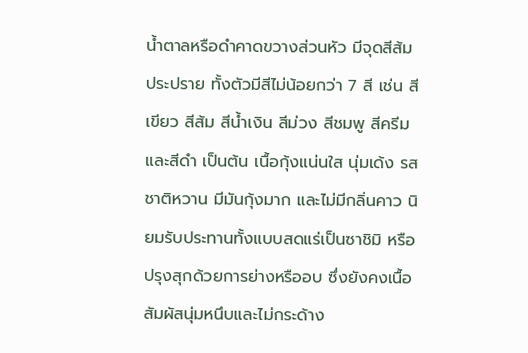น้ำตาลหรือดำคาดขวางส่วนหัว มีจุดสีส้มประปราย ทั้งตัวมีสีไม่น้อยกว่า 7 สี เช่น สีเขียว สีส้ม สีน้ำเงิน สีม่วง สีชมพู สีครีม และสีดำ เป็นต้น เนื้อกุ้งแน่นใส นุ่มเด้ง รสชาติหวาน มีมันกุ้งมาก และไม่มีกลิ่นคาว นิยมรับประทานทั้งแบบสดแร่เป็นซาชิมิ หรือปรุงสุกด้วยการย่างหรืออบ ซึ่งยังคงเนื้อสัมผัสนุ่มหนึบและไม่กระด้าง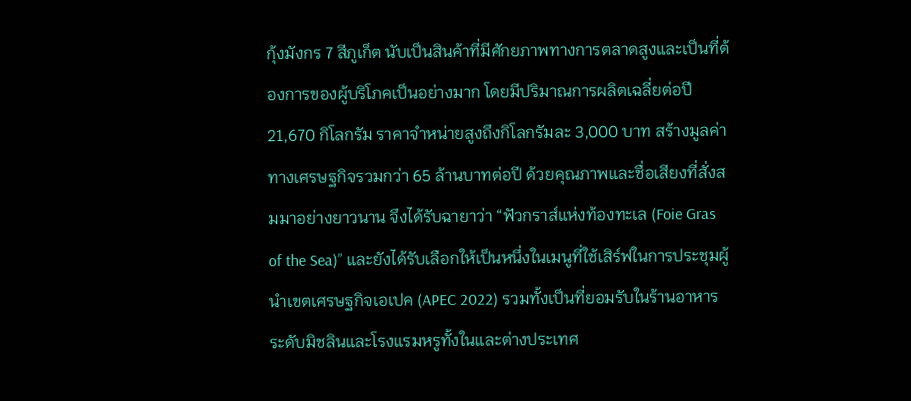กุ้งมังกร 7 สีภูเก็ต นับเป็นสินค้าที่มีศักยภาพทางการตลาดสูงและเป็นที่ต้องการของผู้บริโภคเป็นอย่างมาก โดยมีปริมาณการผลิตเฉลี่ยต่อปี 21,670 กิโลกรัม ราคาจำหน่ายสูงถึงกิโลกรัมละ 3,000 บาท สร้างมูลค่าทางเศรษฐกิจรวมกว่า 65 ล้านบาทต่อปี ด้วยคุณภาพและชื่อเสียงที่สั่งสมมาอย่างยาวนาน จึงได้รับฉายาว่า “ฟัวกราส์แห่งท้องทะเล (Foie Gras of the Sea)” และยังได้รับเลือกให้เป็นหนึ่งในเมนูที่ใช้เสิร์ฟในการประชุมผู้นำเขตเศรษฐกิจเอเปค (APEC 2022) รวมทั้งเป็นที่ยอมรับในร้านอาหารระดับมิชลินและโรงแรมหรูทั้งในและต่างประเทศ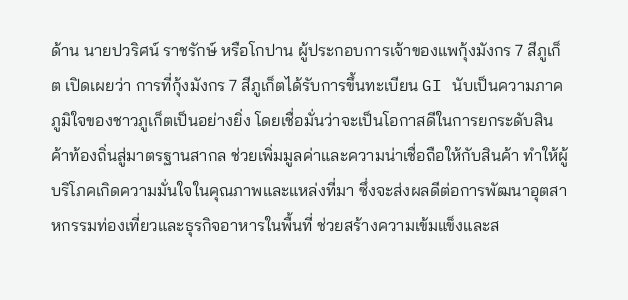ด้าน นายปวริศน์ ราชรักษ์ หรือโกปาน ผู้ประกอบการเจ้าของแพกุ้งมังกร 7 สีภูเก็ต เปิดเผยว่า การที่กุ้งมังกร 7 สีภูเก็ตได้รับการขึ้นทะเบียน GI นับเป็นความภาคภูมิใจของชาวภูเก็ตเป็นอย่างยิ่ง โดยเชื่อมั่นว่าจะเป็นโอกาสดีในการยกระดับสินค้าท้องถิ่นสู่มาตรฐานสากล ช่วยเพิ่มมูลค่าและความน่าเชื่อถือให้กับสินค้า ทำให้ผู้บริโภคเกิดความมั่นใจในคุณภาพและแหล่งที่มา ซึ่งจะส่งผลดีต่อการพัฒนาอุตสาหกรรมท่องเที่ยวและธุรกิจอาหารในพื้นที่ ช่วยสร้างความเข้มแข็งและส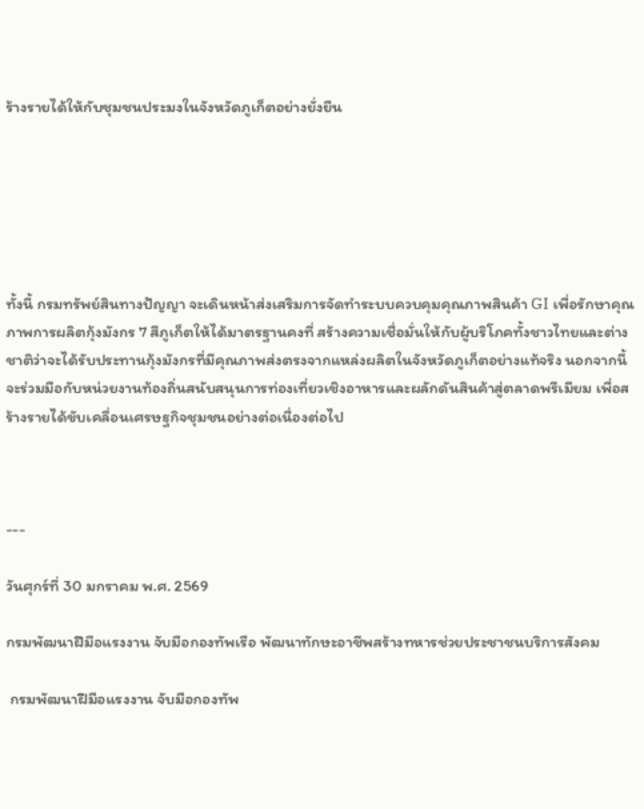ร้างรายได้ให้กับชุมชนประมงในจังหวัดภูเก็ตอย่างยั่งยืน






ทั้งนี้ กรมทรัพย์สินทางปัญญา จะเดินหน้าส่งเสริมการจัดทำระบบควบคุมคุณภาพสินค้า GI เพื่อรักษาคุณภาพการผลิตกุ้งมังกร 7 สีภูเก็ตให้ได้มาตรฐานคงที่ สร้างความเชื่อมั่นให้กับผู้บริโภคทั้งชาวไทยและต่างชาติว่าจะได้รับประทานกุ้งมังกรที่มีคุณภาพส่งตรงจากแหล่งผลิตในจังหวัดภูเก็ตอย่างแท้จริง นอกจากนี้ จะร่วมมือกับหน่วยงานท้องถิ่นสนับสนุนการท่องเที่ยวเชิงอาหารและผลักดันสินค้าสู่ตลาดพรีเมียม เพื่อสร้างรายได้ขับเคลื่อนเศรษฐกิจชุมชนอย่างต่อเนื่องต่อไป



---

วันศุกร์ที่ 30 มกราคม พ.ศ. 2569

กรมพัฒนาฝีมือแรงงาน จับมือกองทัพเรือ พัฒนาทักษะอาชีพสร้างทหารช่วยประชาชนบริการสังคม

 กรมพัฒนาฝีมือแรงงาน จับมือกองทัพ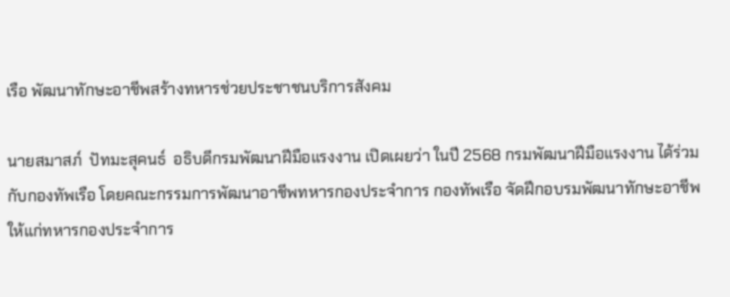เรือ พัฒนาทักษะอาชีพสร้างทหารช่วยประชาชนบริการสังคม

นายสมาสภ์  ปัทมะสุคนธ์  อธิบดีกรมพัฒนาฝีมือแรงงาน เปิดเผยว่า ในปี 2568 กรมพัฒนาฝีมือแรงงาน ได้ร่วมกับกองทัพเรือ โดยคณะกรรมการพัฒนาอาชีพทหารกองประจำการ กองทัพเรือ จัดฝึกอบรมพัฒนาทักษะอาชีพให้แก่ทหารกองประจำการ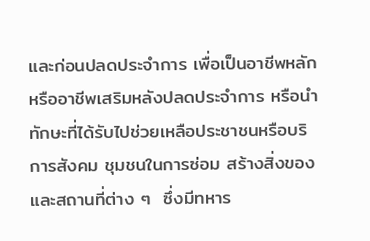และก่อนปลดประจำการ เพื่อเป็นอาชีพหลักหรืออาชีพเสริมหลังปลดประจำการ หรือนำทักษะที่ได้รับไปช่วยเหลือประชาชนหรือบริการสังคม ชุมชนในการซ่อม สร้างสิ่งของ และสถานที่ต่าง ๆ  ซึ่งมีทหาร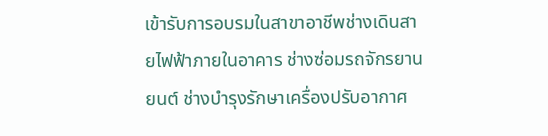เข้ารับการอบรมในสาขาอาชีพช่างเดินสายไฟฟ้าภายในอาคาร ช่างซ่อมรถจักรยานยนต์ ช่างบำรุงรักษาเครื่องปรับอากาศ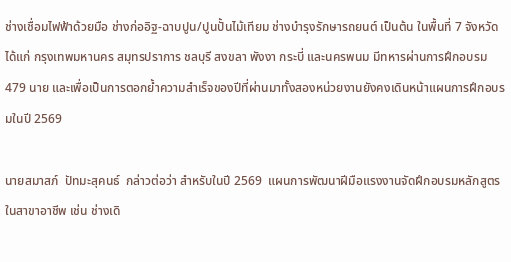ช่างเชื่อมไฟฟ้าด้วยมือ ช่างก่ออิฐ-ฉาบปูน/ปูนปั้นไม้เทียม ช่างบำรุงรักษารถยนต์ เป็นต้น ในพื้นที่ 7 จังหวัด ได้แก่ กรุงเทพมหานคร สมุทรปราการ ชลบุรี สงขลา พังงา กระบี่ และนครพนม มีทหารผ่านการฝึกอบรม 479 นาย และเพื่อเป็นการตอกย้ำความสำเร็จของปีที่ผ่านมาทั้งสองหน่วยงานยังคงเดินหน้าแผนการฝึกอบรมในปี 2569

นายสมาสภ์  ปัทมะสุคนธ์  กล่าวต่อว่า สำหรับในปี 2569  แผนการพัฒนาฝีมือแรงงานจัดฝึกอบรมหลักสูตรในสาขาอาชีพ เช่น ช่างเดิ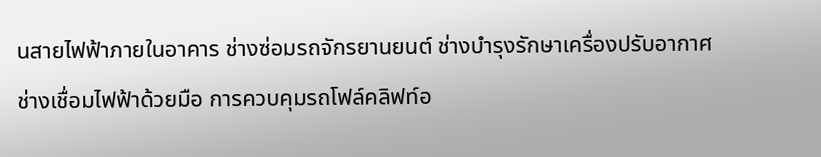นสายไฟฟ้าภายในอาคาร ช่างซ่อมรถจักรยานยนต์ ช่างบำรุงรักษาเครื่องปรับอากาศ ช่างเชื่อมไฟฟ้าด้วยมือ การควบคุมรถโฟล์คลิฟท์อ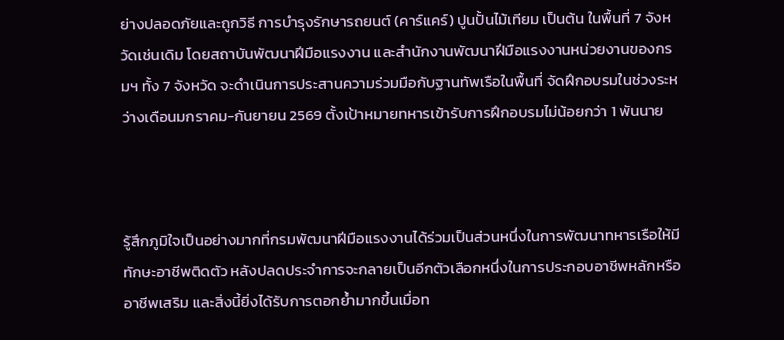ย่างปลอดภัยและถูกวิธี การบำรุงรักษารถยนต์ (คาร์แคร์) ปูนปั้นไม้เทียม เป็นต้น ในพื้นที่ 7 จังหวัดเช่นเดิม โดยสถาบันพัฒนาฝีมือแรงงาน และสำนักงานพัฒนาฝีมือแรงงานหน่วยงานของกรมฯ ทั้ง 7 จังหวัด จะดำเนินการประสานความร่วมมือกับฐานทัพเรือในพื้นที่ จัดฝึกอบรมในช่วงระหว่างเดือนมกราคม-กันยายน 2569 ตั้งเป้าหมายทหารเข้ารับการฝึกอบรมไม่น้อยกว่า 1 พันนาย



รู้สึกภูมิใจเป็นอย่างมากที่กรมพัฒนาฝีมือแรงงานได้ร่วมเป็นส่วนหนึ่งในการพัฒนาทหารเรือให้มีทักษะอาชีพติดตัว หลังปลดประจำการจะกลายเป็นอีกตัวเลือกหนึ่งในการประกอบอาชีพหลักหรืออาชีพเสริม และสิ่งนี้ยิ่งได้รับการตอกย้ำมากขึ้นเมื่อท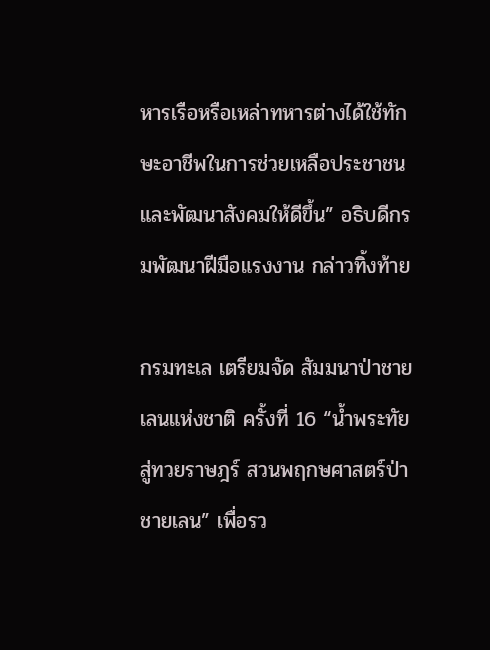หารเรือหรือเหล่าทหารต่างได้ใช้ทักษะอาชีพในการช่วยเหลือประชาชนและพัฒนาสังคมให้ดีขึ้น” อธิบดีกรมพัฒนาฝีมือแรงงาน กล่าวทิ้งท้าย

กรมทะเล เตรียมจัด สัมมนาป่าชายเลนแห่งชาติ ครั้งที่ 16 “น้ำพระทัยสู่ทวยราษฎร์ สวนพฤกษศาสตร์ป่าชายเลน” เพื่อรว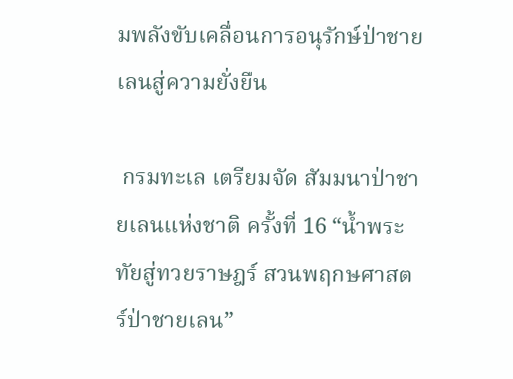มพลังขับเคลื่อนการอนุรักษ์ป่าชายเลนสู่ความยั่งยืน

 กรมทะเล เตรียมจัด สัมมนาป่าชายเลนแห่งชาติ ครั้งที่ 16 “น้ำพระทัยสู่ทวยราษฎร์ สวนพฤกษศาสตร์ป่าชายเลน”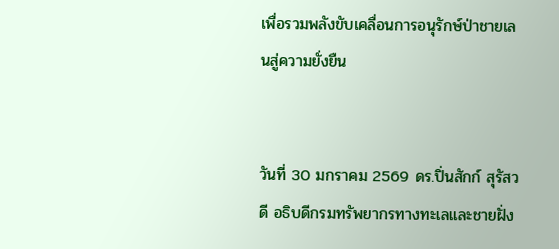เพื่อรวมพลังขับเคลื่อนการอนุรักษ์ป่าชายเลนสู่ความยั่งยืน


วันที่ 30 มกราคม 2569 ดร.ปิ่นสักก์ สุรัสวดี อธิบดีกรมทรัพยากรทางทะเลและชายฝั่ง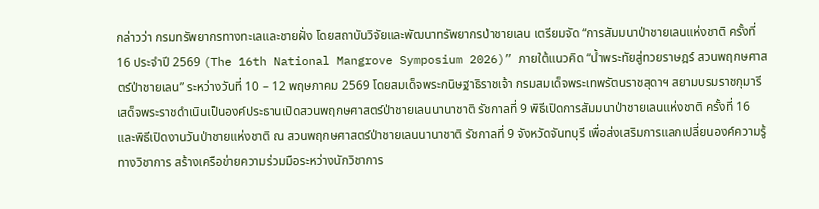กล่าวว่า กรมทรัพยากรทางทะเลและชายฝั่ง โดยสถาบันวิจัยและพัฒนาทรัพยากรป่าชายเลน เตรียมจัด “การสัมมนาป่าชายเลนแห่งชาติ ครั้งที่ 16 ประจำปี 2569 (The 16th National Mangrove Symposium 2026)” ภายใต้แนวคิด “น้ำพระทัยสู่ทวยราษฎร์ สวนพฤกษศาสตร์ป่าชายเลน” ระหว่างวันที่ 10 – 12 พฤษภาคม 2569 โดยสมเด็จพระกนิษฐาธิราชเจ้า กรมสมเด็จพระเทพรัตนราชสุดาฯ สยามบรมราชกุมารี เสด็จพระราชดำเนินเป็นองค์ประธานเปิดสวนพฤกษศาสตร์ป่าชายเลนนานาชาติ รัชกาลที่ 9 พิธีเปิดการสัมมนาป่าชายเลนแห่งชาติ ครั้งที่ 16 และพิธีเปิดงานวันป่าชายแห่งชาติ ณ สวนพฤกษศาสตร์ป่าชายเลนนานาชาติ รัชกาลที่ 9 จังหวัดจันทบุรี เพื่อส่งเสริมการแลกเปลี่ยนองค์ความรู้ทางวิชาการ สร้างเครือข่ายความร่วมมือระหว่างนักวิชาการ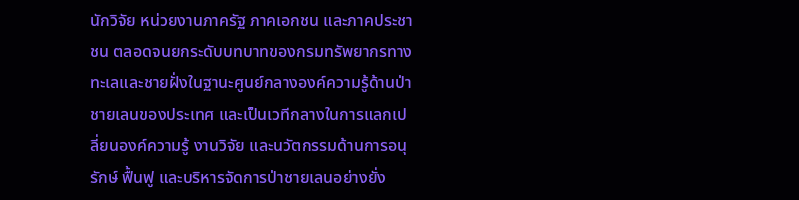นักวิจัย หน่วยงานภาครัฐ ภาคเอกชน และภาคประชาชน ตลอดจนยกระดับบทบาทของกรมทรัพยากรทางทะเลและชายฝั่งในฐานะศูนย์กลางองค์ความรู้ด้านป่าชายเลนของประเทศ และเป็นเวทีกลางในการแลกเปลี่ยนองค์ความรู้ งานวิจัย และนวัตกรรมด้านการอนุรักษ์ ฟื้นฟู และบริหารจัดการป่าชายเลนอย่างยั่ง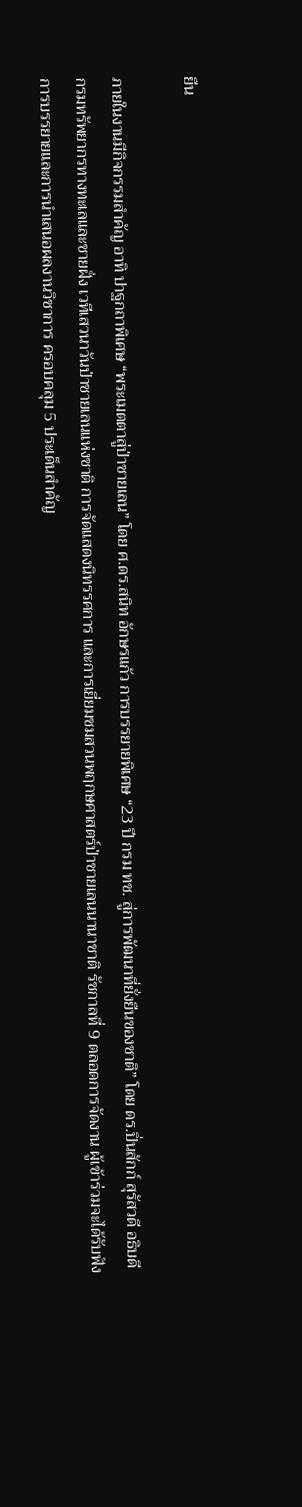ยืน

ภายในงานมีกิจกรรมสำคัญ อาทิ ปาฐกถาพิเศษ “พระเมตตาสู่ป่าชายเลน” โดย ศ.ดร.สนิท อักษรแก้ว การบรรยายพิเศษ “23 ปี กรม ทช. สู่การพัฒนาที่ยั่งยืนของชาติ” โดย ดร.ปิ่นสักก์ สุรัสวดี อธิบดีกรมทรัพยากรทางทะเลและชายฝั่ง เวทีเสวนาวันป่าชายเลนแห่งชาติ การจัดแสดงนิทรรศการ และการเยี่ยมชมสวนพฤกษศาสตร์ป่าชายเลนนานาชาติ รัชกาลที่ 9 ตลอดการจัดงาน ผู้เข้าร่วมจะได้รับฟังการบรรยายและการนำเสนอผลงานวิชาการ ครอบคลุม 5 ประเด็นสำคัญ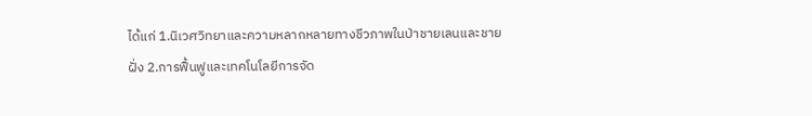ได้แก่ 1.นิเวศวิทยาและความหลากหลายทางชีวภาพในป่าชายเลนและชายฝั่ง 2.การฟื้นฟูและเทคโนโลยีการจัด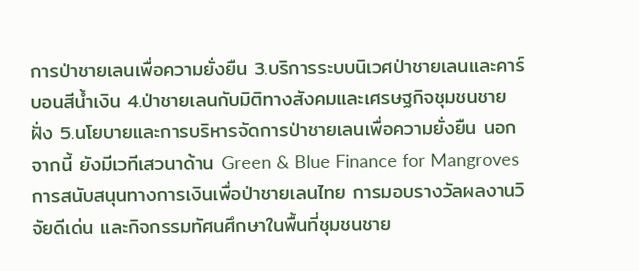การป่าชายเลนเพื่อความยั่งยืน 3.บริการระบบนิเวศป่าชายเลนและคาร์บอนสีน้ำเงิน 4.ป่าชายเลนกับมิติทางสังคมและเศรษฐกิจชุมชนชายฝั่ง 5.นโยบายและการบริหารจัดการป่าชายเลนเพื่อความยั่งยืน นอกจากนี้ ยังมีเวทีเสวนาด้าน Green & Blue Finance for Mangroves การสนับสนุนทางการเงินเพื่อป่าชายเลนไทย การมอบรางวัลผลงานวิจัยดีเด่น และกิจกรรมทัศนศึกษาในพื้นที่ชุมชนชาย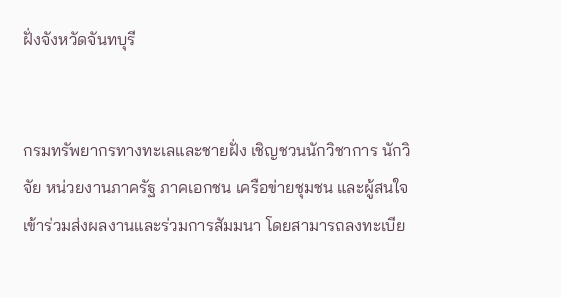ฝั่งจังหวัดจันทบุรี


กรมทรัพยากรทางทะเลและชายฝั่ง เชิญชวนนักวิชาการ นักวิจัย หน่วยงานภาครัฐ ภาคเอกชน เครือข่ายชุมชน และผู้สนใจ เข้าร่วมส่งผลงานและร่วมการสัมมนา โดยสามารถลงทะเบีย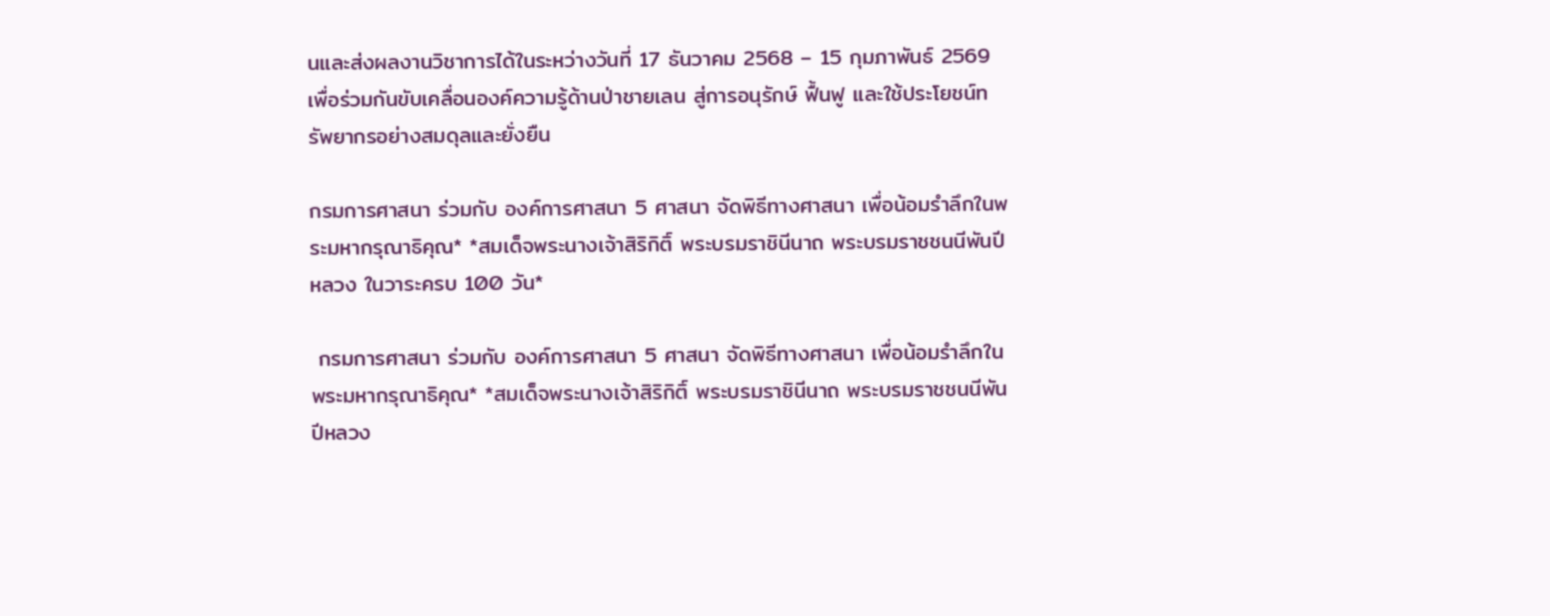นและส่งผลงานวิชาการได้ในระหว่างวันที่ 17 ธันวาคม 2568 – 15 กุมภาพันธ์ 2569 เพื่อร่วมกันขับเคลื่อนองค์ความรู้ด้านป่าชายเลน สู่การอนุรักษ์ ฟื้นฟู และใช้ประโยชน์ทรัพยากรอย่างสมดุลและยั่งยืน

กรมการศาสนา ร่วมกับ องค์การศาสนา 5 ศาสนา จัดพิธีทางศาสนา เพื่อน้อมรำลึกในพระมหากรุณาธิคุณ* *สมเด็จพระนางเจ้าสิริกิติ์ พระบรมราชินีนาถ พระบรมราชชนนีพันปีหลวง ในวาระครบ 100 วัน*

 กรมการศาสนา ร่วมกับ องค์การศาสนา 5 ศาสนา จัดพิธีทางศาสนา เพื่อน้อมรำลึกในพระมหากรุณาธิคุณ* *สมเด็จพระนางเจ้าสิริกิติ์ พระบรมราชินีนาถ พระบรมราชชนนีพันปีหลวง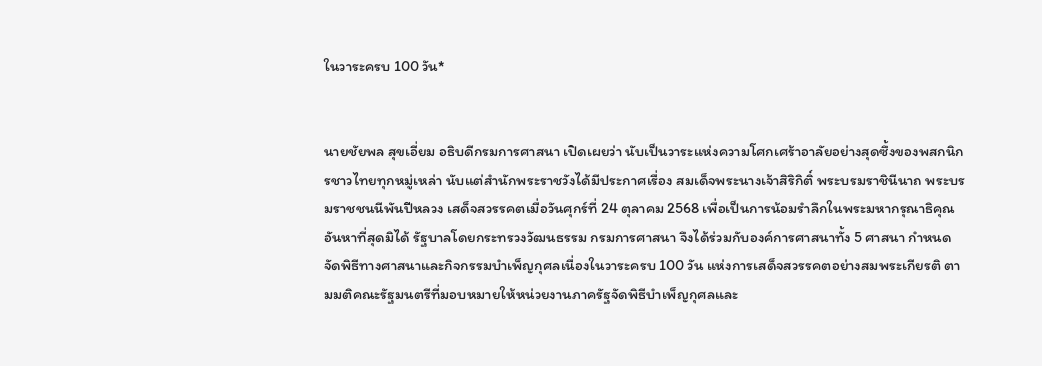ในวาระครบ 100 วัน*


นายชัยพล สุขเอี่ยม อธิบดีกรมการศาสนา เปิดเผยว่า นับเป็นวาระแห่งความโศกเศร้าอาลัยอย่างสุดซึ้งของพสกนิกรชาวไทยทุกหมู่เหล่า นับแต่สำนักพระราชวังได้มีประกาศเรื่อง สมเด็จพระนางเจ้าสิริกิติ์ พระบรมราชินีนาถ พระบรมราชชนนีพันปีหลวง เสด็จสวรรคตเมื่อวันศุกร์ที่ 24 ตุลาคม 2568 เพื่อเป็นการน้อมรำลึกในพระมหากรุณาธิคุณอันหาที่สุดมิได้ รัฐบาลโดยกระทรวงวัฒนธรรม กรมการศาสนา จึงได้ร่วมกับองค์การศาสนาทั้ง 5 ศาสนา กำหนดจัดพิธีทางศาสนาและกิจกรรมบำเพ็ญกุศลเนื่องในวาระครบ 100 วัน แห่งการเสด็จสวรรคตอย่างสมพระเกียรติ ตามมติคณะรัฐมนตรีที่มอบหมายให้หน่วยงานภาครัฐจัดพิธีบำเพ็ญกุศลและ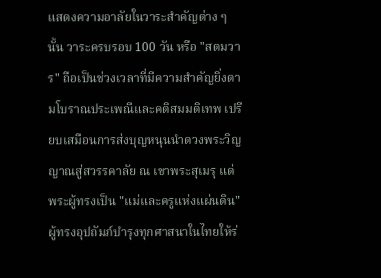แสดงความอาลัยในวาระสำคัญต่าง ๆ นั้น วาระครบรอบ 100 วัน หรือ "สตมวาร" ถือเป็นช่วงเวลาที่มีความสำคัญยิ่งตามโบราณประเพณีและคติสมมติเทพ เปรียบเสมือนการส่งบุญหนุนนำดวงพระวิญญาณสู่สวรรคาลัย ณ เขาพระสุเมรุ แด่พระผู้ทรงเป็น "แม่และครูแห่งแผ่นดิน" ผู้ทรงอุปถัมภ์บำรุงทุกศาสนาในไทยให้ร่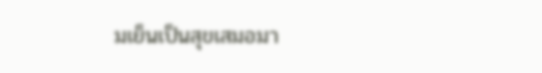มเย็นเป็นสุขเสมอมา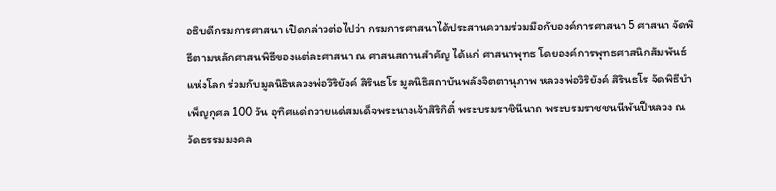อธิบดีกรมการศาสนา เปิดกล่าวต่อไปว่า กรมการศาสนาได้ประสานความร่วมมือกับองค์การศาสนา 5 ศาสนา จัดพิธีตามหลักศาสนพิธีของแต่ละศาสนา ณ ศาสนสถานสำคัญ ได้แก่ ศาสนาพุทธ โดยองค์การพุทธศาสนิกสัมพันธ์แห่งโลก ร่วมกับมูลนิธิหลวงพ่อวิริยังค์ สิรินธโร มูลนิธิสถาบันพลังจิตตานุภาพ หลวงพ่อวิริยังค์ สิรินธโร จัดพิธีบำเพ็ญกุศล 100 วัน อุทิศแด่ถวายแด่สมเด็จพระนางเจ้าสิริกิติ์ พระบรมราชินีนาถ พระบรมราชชนนีพันปีหลวง ณ วัดธรรมมงคล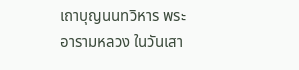เถาบุญนนทวิหาร พระอารามหลวง ในวันเสา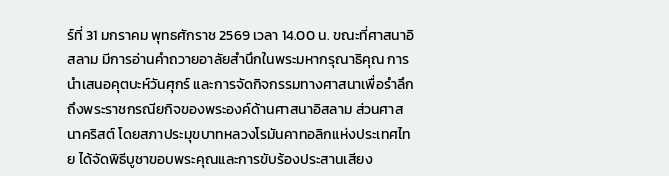ร์ที่ 31 มกราคม พุทธศักราช 2569 เวลา 14.00 น. ขณะที่ศาสนาอิสลาม มีการอ่านคำถวายอาลัยสำนึกในพระมหากรุณาธิคุณ การนำเสนอคุตบะห์วันศุกร์ และการจัดกิจกรรมทางศาสนาเพื่อรำลึกถึงพระราชกรณียกิจของพระองค์ด้านศาสนาอิสลาม ส่วนศาสนาคริสต์ โดยสภาประมุขบาทหลวงโรมันคาทอลิกแห่งประเทศไทย ได้จัดพิธีบูชาขอบพระคุณและการขับร้องประสานเสียง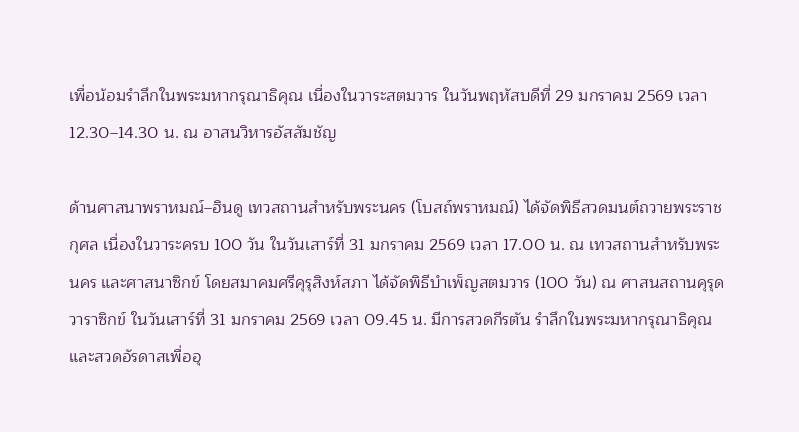เพื่อน้อมรำลึกในพระมหากรุณาธิคุณ เนื่องในวาระสตมวาร ในวันพฤหัสบดีที่ 29 มกราคม 2569 เวลา 12.30–14.30 น. ณ อาสนวิหารอัสสัมชัญ

ด้านศาสนาพราหมณ์–ฮินดู เทวสถานสำหรับพระนคร (โบสถ์พราหมณ์) ได้จัดพิธีสวดมนต์ถวายพระราชกุศล เนื่องในวาระครบ 100 วัน ในวันเสาร์ที่ 31 มกราคม 2569 เวลา 17.00 น. ณ เทวสถานสำหรับพระนคร และศาสนาซิกข์ โดยสมาคมศรีคุรุสิงห์สภา ได้จัดพิธีบำเพ็ญสตมวาร (100 วัน) ณ ศาสนสถานคุรุดวาราซิกข์ ในวันเสาร์ที่ 31 มกราคม 2569 เวลา 09.45 น. มีการสวดกีรตัน รำลึกในพระมหากรุณาธิคุณ และสวดอัรดาสเพื่ออุ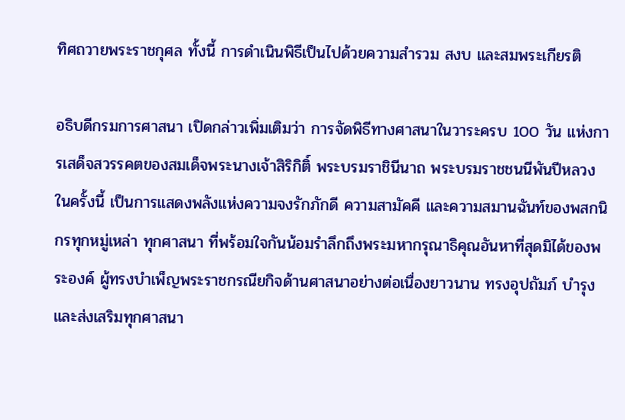ทิศถวายพระราชกุศล ทั้งนี้ การดำเนินพิธีเป็นไปด้วยความสำรวม สงบ และสมพระเกียรติ

อธิบดีกรมการศาสนา เปิดกล่าวเพิ่มเติมว่า การจัดพิธีทางศาสนาในวาระครบ 100 วัน แห่งการเสด็จสวรรคตของสมเด็จพระนางเจ้าสิริกิติ์ พระบรมราชินีนาถ พระบรมราชชนนีพันปีหลวง ในครั้งนี้ เป็นการแสดงพลังแห่งความจงรักภักดี ความสามัคคี และความสมานฉันท์ของพสกนิกรทุกหมู่เหล่า ทุกศาสนา ที่พร้อมใจกันน้อมรำลึกถึงพระมหากรุณาธิคุณอันหาที่สุดมิได้ของพระองค์ ผู้ทรงบำเพ็ญพระราชกรณียกิจด้านศาสนาอย่างต่อเนื่องยาวนาน ทรงอุปถัมภ์ บำรุง และส่งเสริมทุกศาสนา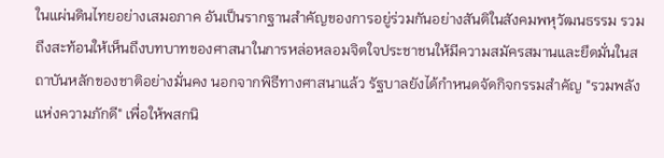ในแผ่นดินไทยอย่างเสมอภาค อันเป็นรากฐานสำคัญของการอยู่ร่วมกันอย่างสันติในสังคมพหุวัฒนธรรม รวมถึงสะท้อนให้เห็นถึงบทบาทของศาสนาในการหล่อหลอมจิตใจประชาชนให้มีความสมัครสมานและยึดมั่นในสถาบันหลักของชาติอย่างมั่นคง นอกจากพิธีทางศาสนาแล้ว รัฐบาลยังได้กำหนดจัดกิจกรรมสำคัญ "รวมพลังแห่งความภักดี" เพื่อให้พสกนิ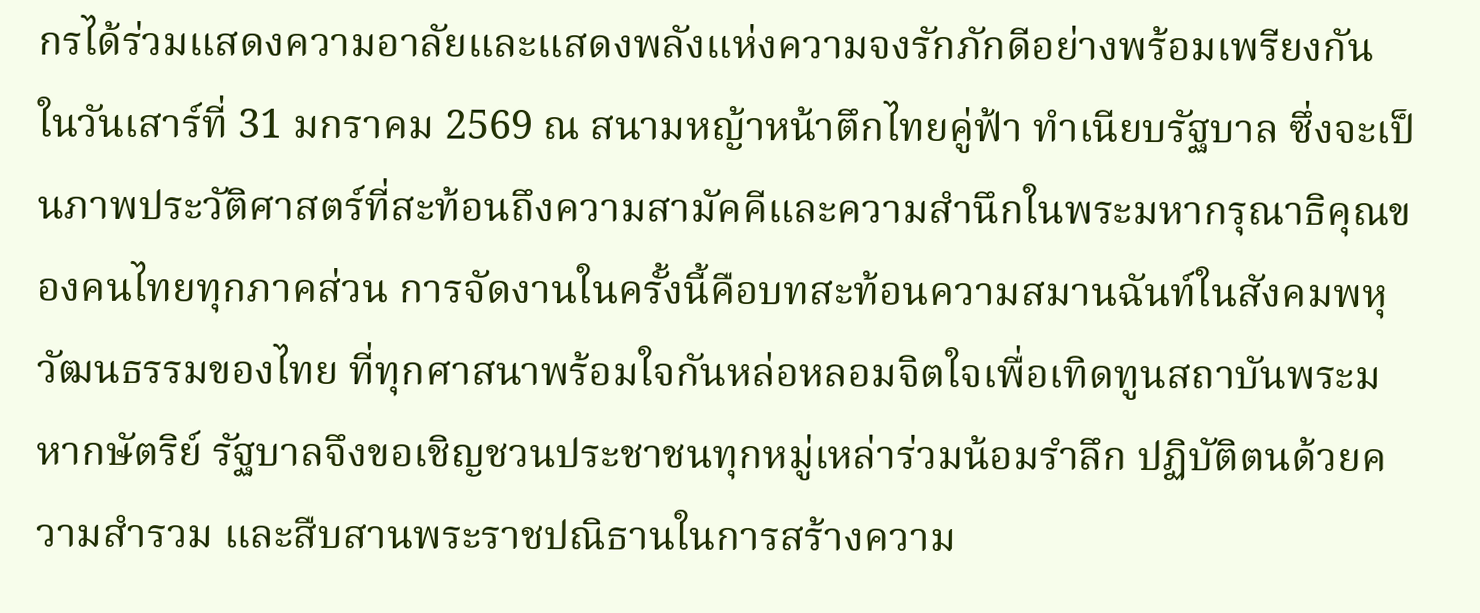กรได้ร่วมแสดงความอาลัยและแสดงพลังแห่งความจงรักภักดีอย่างพร้อมเพรียงกัน ในวันเสาร์ที่ 31 มกราคม 2569 ณ สนามหญ้าหน้าตึกไทยคู่ฟ้า ทำเนียบรัฐบาล ซึ่งจะเป็นภาพประวัติศาสตร์ที่สะท้อนถึงความสามัคคีและความสำนึกในพระมหากรุณาธิคุณของคนไทยทุกภาคส่วน การจัดงานในครั้งนี้คือบทสะท้อนความสมานฉันท์ในสังคมพหุวัฒนธรรมของไทย ที่ทุกศาสนาพร้อมใจกันหล่อหลอมจิตใจเพื่อเทิดทูนสถาบันพระมหากษัตริย์ รัฐบาลจึงขอเชิญชวนประชาชนทุกหมู่เหล่าร่วมน้อมรำลึก ปฏิบัติตนด้วยความสำรวม และสืบสานพระราชปณิธานในการสร้างความ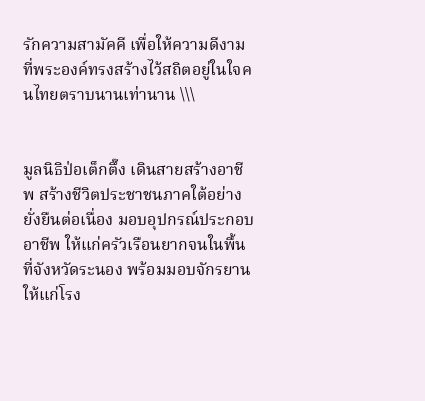รักความสามัคคี เพื่อให้ความดีงามที่พระองค์ทรงสร้างไว้สถิตอยู่ในใจคนไทยตราบนานเท่านาน \\\


มูลนิธิป่อเต็กตึ๊ง เดินสายสร้างอาชีพ สร้างชีวิตประชาชนภาคใต้อย่างยั่งยืนต่อเนื่อง มอบอุปกรณ์ประกอบอาชีพ ให้แก่ครัวเรือนยากจนในพื้นที่จังหวัดระนอง พร้อมมอบจักรยานให้แก่โรง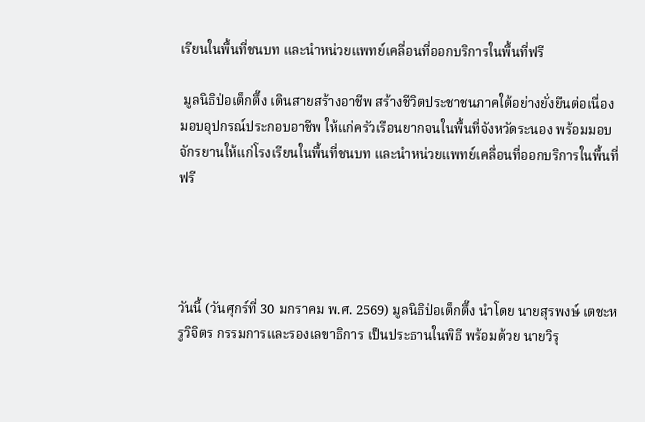เรียนในพื้นที่ชนบท และนำหน่วยแพทย์เคลื่อนที่ออกบริการในพื้นที่ฟรี

 มูลนิธิป่อเต็กตึ๊ง เดินสายสร้างอาชีพ สร้างชีวิตประชาชนภาคใต้อย่างยั่งยืนต่อเนื่อง มอบอุปกรณ์ประกอบอาชีพ ให้แก่ครัวเรือนยากจนในพื้นที่จังหวัดระนอง พร้อมมอบจักรยานให้แก่โรงเรียนในพื้นที่ชนบท และนำหน่วยแพทย์เคลื่อนที่ออกบริการในพื้นที่ฟรี




วันนี้ (วันศุกร์ที่ 30 มกราคม พ.ศ. 2569) มูลนิธิป่อเต็กตึ๊ง นำโดย นายสุรพงษ์ เตชะหรูวิจิตร กรรมการและรองเลขาธิการ เป็นประธานในพิธี พร้อมด้วย นายวิรุ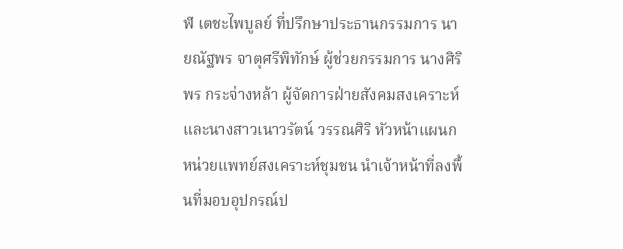ฬ เตชะไพบูลย์ ที่ปรึกษาประธานกรรมการ นายณัฐพร จาตุศรีพิทักษ์ ผู้ช่วยกรรมการ นางศิริพร กระจ่างหล้า ผู้จัดการฝ่ายสังคมสงเคราะห์ และนางสาวเนาวรัตน์ วรรณศิริ หัวหน้าแผนกหน่วยแพทย์สงเคราะห์ชุมชน นำเจ้าหน้าที่ลงพื้นที่มอบอุปกรณ์ป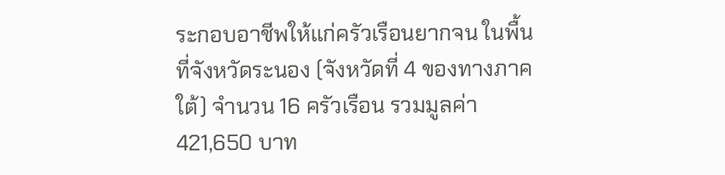ระกอบอาชีพให้แก่ครัวเรือนยากจน ในพื้นที่จังหวัดระนอง (จังหวัดที่ 4 ของทางภาคใต้) จำนวน 16 ครัวเรือน รวมมูลค่า 421,650 บาท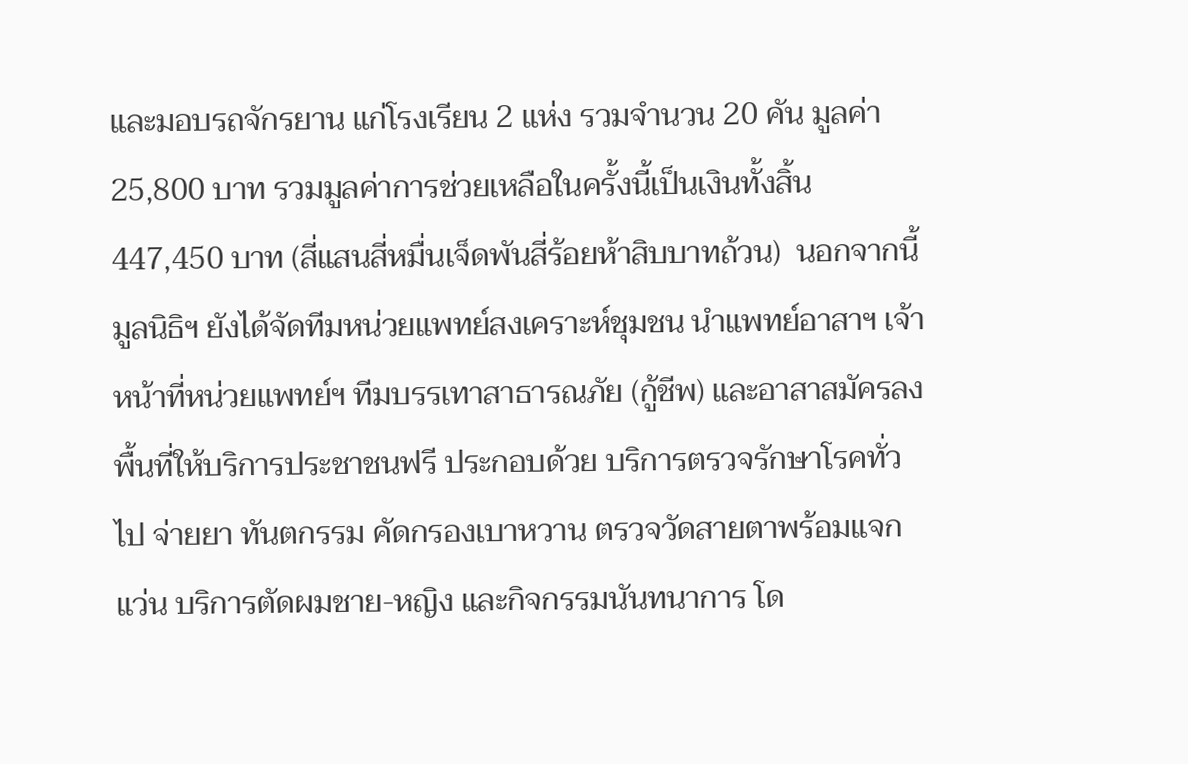และมอบรถจักรยาน แก่โรงเรียน 2 แห่ง รวมจำนวน 20 คัน มูลค่า 25,800 บาท รวมมูลค่าการช่วยเหลือในครั้งนี้เป็นเงินทั้งสิ้น  447,450 บาท (สี่แสนสี่หมื่นเจ็ดพันสี่ร้อยห้าสิบบาทถ้วน)  นอกจากนี้ มูลนิธิฯ ยังได้จัดทีมหน่วยแพทย์สงเคราะห์ชุมชน นำแพทย์อาสาฯ เจ้าหน้าที่หน่วยแพทย์ฯ ทีมบรรเทาสาธารณภัย (กู้ชีพ) และอาสาสมัครลงพื้นที่ให้บริการประชาชนฟรี ประกอบด้วย บริการตรวจรักษาโรคทั่วไป จ่ายยา ทันตกรรม คัดกรองเบาหวาน ตรวจวัดสายตาพร้อมแจกแว่น บริการตัดผมชาย-หญิง และกิจกรรมนันทนาการ โด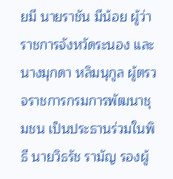ยมี นายราชัน มีน้อย ผู้ว่าราชการจังหวัดระนอง และ นางมุกดา หลิมนุกูล ผู้ตรวจราชการกรมการพัฒนาชุมชน เป็นประธานร่วมในพิธี นายวิธรัช รามัญ รองผู้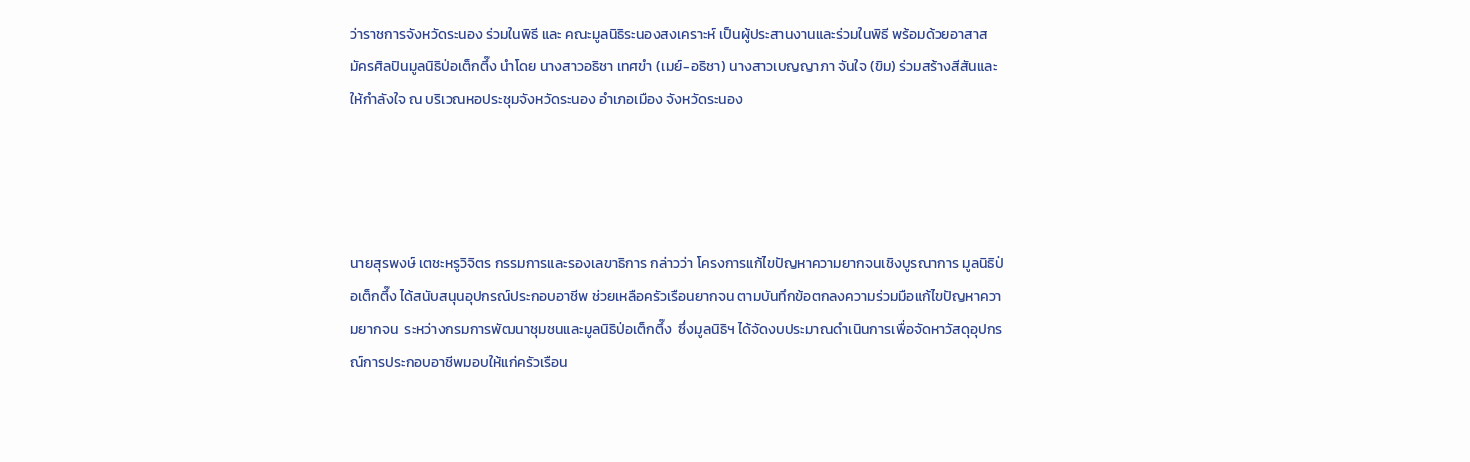ว่าราชการจังหวัดระนอง ร่วมในพิธี และ คณะมูลนิธิระนองสงเคราะห์ เป็นผู้ประสานงานและร่วมในพิธี พร้อมด้วยอาสาสมัครศิลปินมูลนิธิป่อเต็กตึ๊ง นำโดย นางสาวอธิชา เทศขำ (เมย์-อธิชา) นางสาวเบญญาภา จันใจ (ขิม) ร่วมสร้างสีสันและให้กำลังใจ ณ บริเวณหอประชุมจังหวัดระนอง อำเภอเมือง จังหวัดระนอง




นายสุรพงษ์ เตชะหรูวิจิตร กรรมการและรองเลขาธิการ กล่าวว่า โครงการแก้ไขปัญหาความยากจนเชิงบูรณาการ มูลนิธิป่อเต็กตึ๊ง ได้สนับสนุนอุปกรณ์ประกอบอาชีพ ช่วยเหลือครัวเรือนยากจน ตามบันทึกข้อตกลงความร่วมมือแก้ไขปัญหาความยากจน  ระหว่างกรมการพัฒนาชุมชนและมูลนิธิป่อเต็กตึ๊ง  ซึ่งมูลนิธิฯ ได้จัดงบประมาณดำเนินการเพื่อจัดหาวัสดุอุปกรณ์การประกอบอาชีพมอบให้แก่ครัวเรือน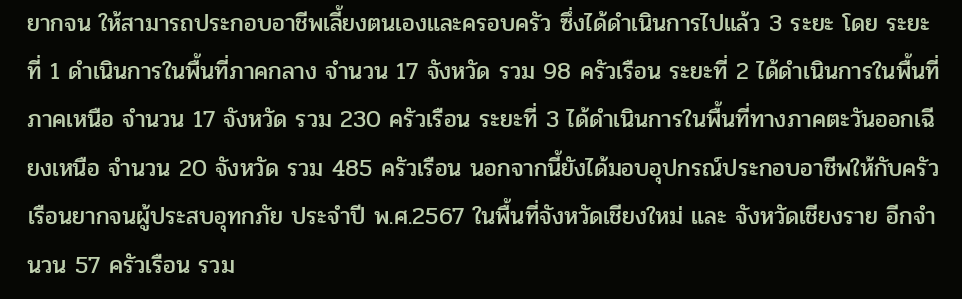ยากจน ให้สามารถประกอบอาชีพเลี้ยงตนเองและครอบครัว ซึ่งได้ดำเนินการไปแล้ว 3 ระยะ โดย ระยะที่ 1 ดำเนินการในพื้นที่ภาคกลาง จำนวน 17 จังหวัด รวม 98 ครัวเรือน ระยะที่ 2 ได้ดำเนินการในพื้นที่ภาคเหนือ จำนวน 17 จังหวัด รวม 230 ครัวเรือน ระยะที่ 3 ได้ดำเนินการในพื้นที่ทางภาคตะวันออกเฉียงเหนือ จำนวน 20 จังหวัด รวม 485 ครัวเรือน นอกจากนี้ยังได้มอบอุปกรณ์ประกอบอาชีพให้กับครัวเรือนยากจนผู้ประสบอุทกภัย ประจำปี พ.ศ.2567 ในพื้นที่จังหวัดเชียงใหม่ และ จังหวัดเชียงราย อีกจำนวน 57 ครัวเรือน รวม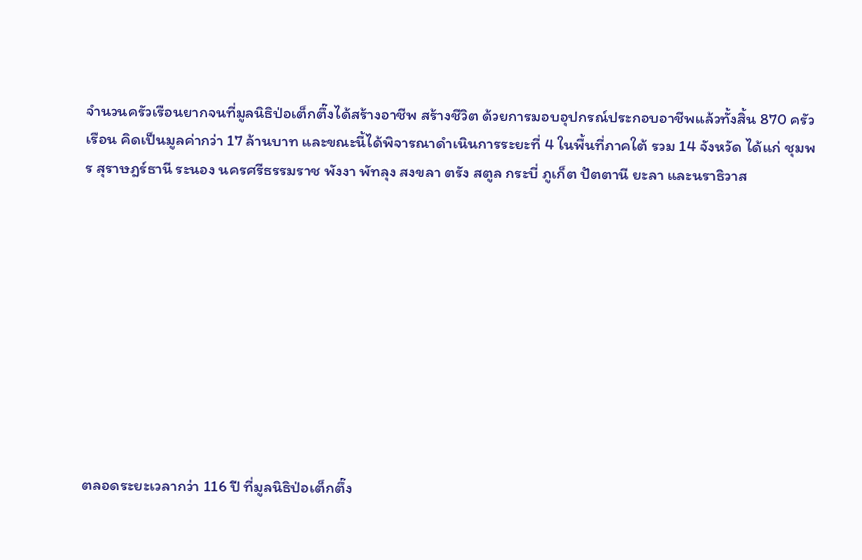จำนวนครัวเรือนยากจนที่มูลนิธิป่อเต็กตึ๊งได้สร้างอาชีพ สร้างชีวิต ด้วยการมอบอุปกรณ์ประกอบอาชีพแล้วทั้งสิ้น 870 ครัวเรือน คิดเป็นมูลค่ากว่า 17 ล้านบาท และขณะนี้ได้พิจารณาดำเนินการระยะที่ 4 ในพื้นที่ภาคใต้ รวม 14 จังหวัด ได้แก่ ชุมพร สุราษฎร์ธานี ระนอง นครศรีธรรมราช พังงา พัทลุง สงขลา ตรัง สตูล กระบี่ ภูเก็ต ปัตตานี ยะลา และนราธิวาส










ตลอดระยะเวลากว่า 116 ปี ที่มูลนิธิป่อเต็กตึ๊ง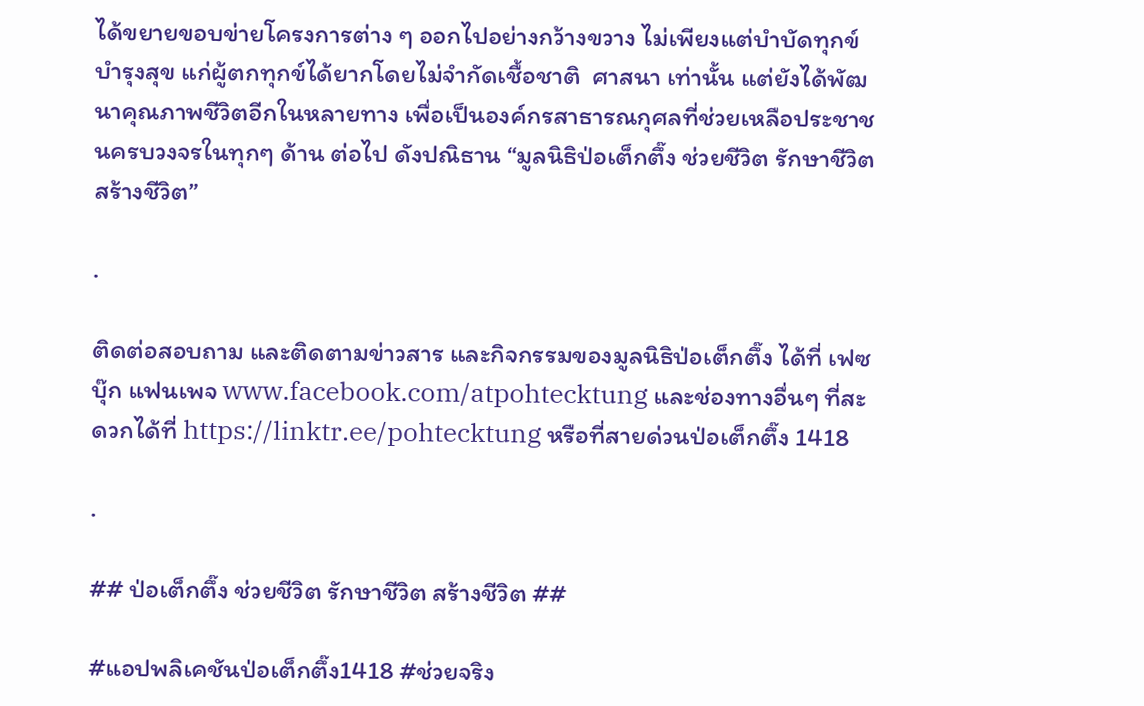ได้ขยายขอบข่ายโครงการต่าง ๆ ออกไปอย่างกว้างขวาง ไม่เพียงแต่บำบัดทุกข์ บำรุงสุข แก่ผู้ตกทุกข์ได้ยากโดยไม่จำกัดเชื้อชาติ  ศาสนา เท่านั้น แต่ยังได้พัฒนาคุณภาพชีวิตอีกในหลายทาง เพื่อเป็นองค์กรสาธารณกุศลที่ช่วยเหลือประชาชนครบวงจรในทุกๆ ด้าน ต่อไป ดังปณิธาน “มูลนิธิป่อเต็กตึ๊ง ช่วยชีวิต รักษาชีวิต สร้างชีวิต”

.

ติดต่อสอบถาม และติดตามข่าวสาร และกิจกรรมของมูลนิธิป่อเต็กตึ๊ง ได้ที่ เฟซบุ๊ก แฟนเพจ www.facebook.com/atpohtecktung และช่องทางอื่นๆ ที่สะดวกได้ที่ https://linktr.ee/pohtecktung หรือที่สายด่วนป่อเต็กตึ๊ง 1418

.

## ป่อเต็กตึ๊ง ช่วยชีวิต รักษาชีวิต สร้างชีวิต ##

#แอปพลิเคชันป่อเต็กตึ๊ง1418 #ช่วยจริง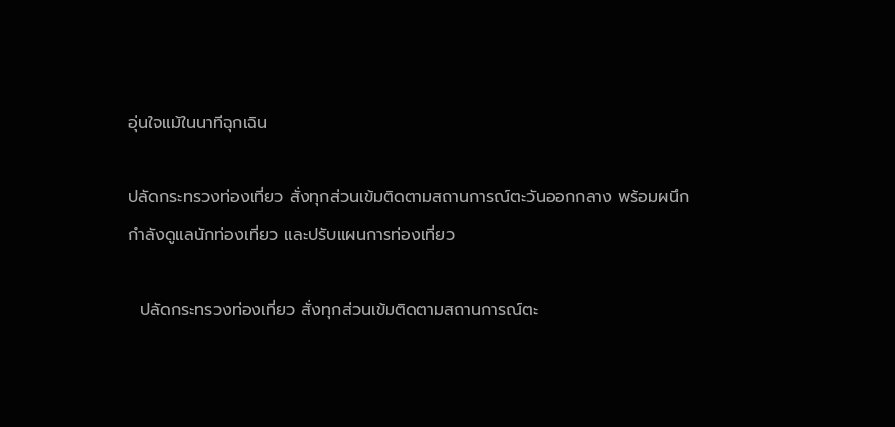อุ่นใจแม้ในนาทีฉุกเฉิน

ปลัดกระทรวงท่องเที่ยว สั่งทุกส่วนเข้มติดตามสถานการณ์ตะวันออกกลาง พร้อมผนึกกำลังดูแลนักท่องเที่ยว และปรับแผนการท่องเที่ยว

  ปลัดกระทรวงท่องเที่ยว สั่งทุกส่วนเข้มติดตามสถานการณ์ตะ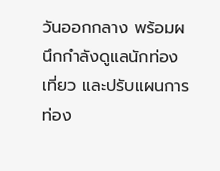วันออกกลาง พร้อมผนึกกำลังดูแลนักท่องเที่ยว และปรับแผนการท่อง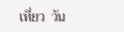เที่ยว  วัน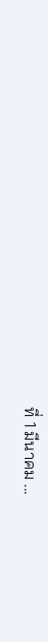ที่ 1 มีนาคม ...